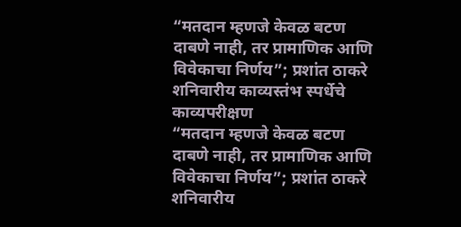“मतदान म्हणजे केवळ बटण दाबणे नाही, तर प्रामाणिक आणि विवेकाचा निर्णय”; प्रशांत ठाकरे
शनिवारीय काव्यस्तंभ स्पर्धेचे काव्यपरीक्षण
“मतदान म्हणजे केवळ बटण दाबणे नाही, तर प्रामाणिक आणि विवेकाचा निर्णय”; प्रशांत ठाकरे
शनिवारीय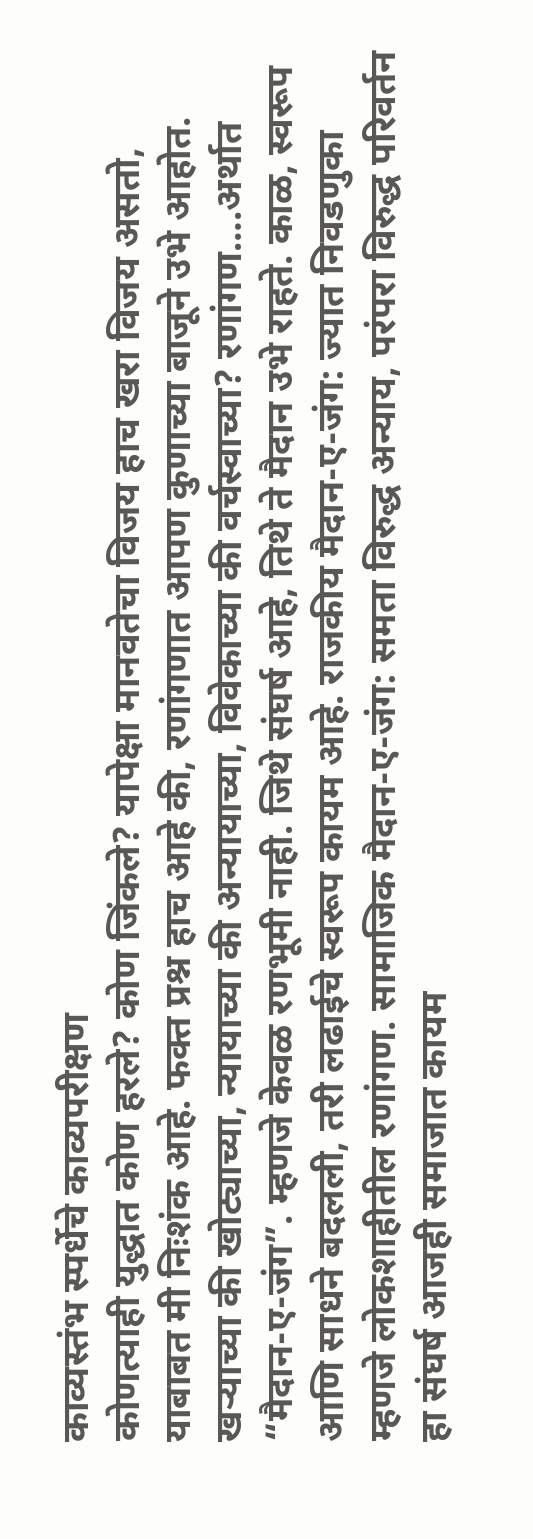काव्यस्तंभ स्पर्धेचे काव्यपरीक्षण
कोणत्याही युद्धात कोण हरले? कोण जिंकले? यापेक्षा मानवतेचा विजय हाच खरा विजय असतो, याबाबत मी निःशंक आहे. फक्त प्रश्न हाच आहे की, रणांगणात आपण कुणाच्या बाजूने उभे आहोत. खऱ्याच्या की खोट्याच्या, न्यायाच्या की अन्यायाच्या, विवेकाच्या की वर्चस्वाच्या? रणांगण….अर्थात “मैदान-ए-जंग”. म्हणजे केवळ रणभूमी नाही. जिथे संघर्ष आहे, तिथे ते मैदान उभे राहते. काळ, स्वरूप आणि साधने बदलली, तरी लढाईचे स्वरूप कायम आहे. राजकीय मैदान-ए-जंग: ज्यात निवडणुका म्हणजे लोकशाहीतील रणांगण. सामाजिक मैदान-ए-जंग: समता विरुद्ध अन्याय, परंपरा विरुद्ध परिवर्तन हा संघर्ष आजही समाजात कायम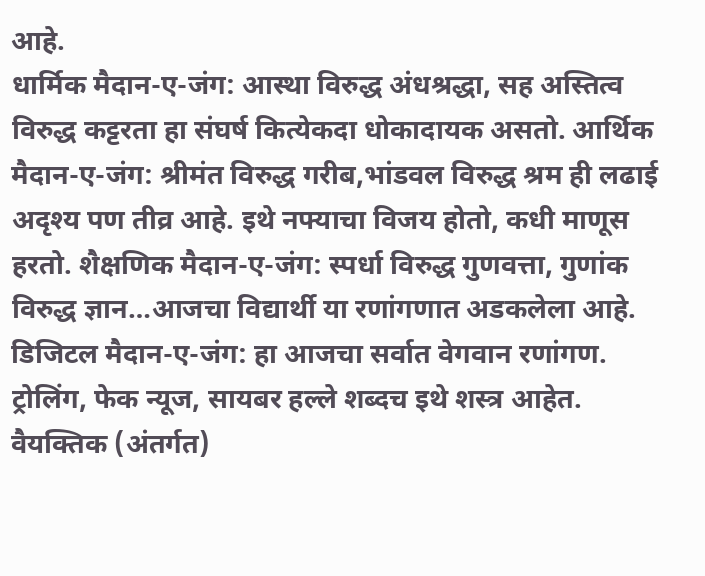आहे.
धार्मिक मैदान-ए-जंग: आस्था विरुद्ध अंधश्रद्धा, सह अस्तित्व विरुद्ध कट्टरता हा संघर्ष कित्येकदा धोकादायक असतो. आर्थिक मैदान-ए-जंग: श्रीमंत विरुद्ध गरीब,भांडवल विरुद्ध श्रम ही लढाई अदृश्य पण तीव्र आहे. इथे नफ्याचा विजय होतो, कधी माणूस हरतो. शैक्षणिक मैदान-ए-जंग: स्पर्धा विरुद्ध गुणवत्ता, गुणांक विरुद्ध ज्ञान…आजचा विद्यार्थी या रणांगणात अडकलेला आहे. डिजिटल मैदान-ए-जंग: हा आजचा सर्वात वेगवान रणांगण. ट्रोलिंग, फेक न्यूज, सायबर हल्ले शब्दच इथे शस्त्र आहेत. वैयक्तिक (अंतर्गत)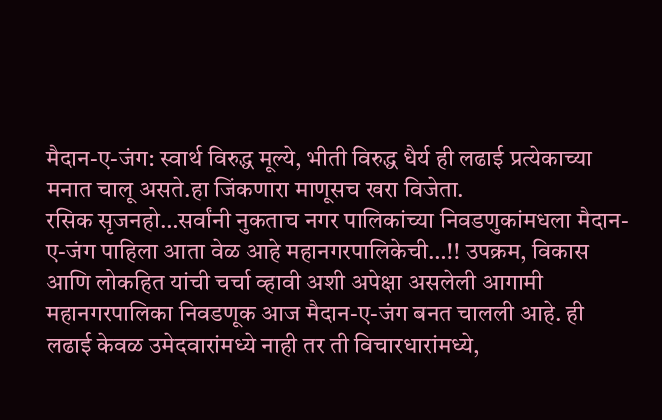मैदान-ए-जंग: स्वार्थ विरुद्ध मूल्ये, भीती विरुद्ध धैर्य ही लढाई प्रत्येकाच्या मनात चालू असते.हा जिंकणारा माणूसच खरा विजेता.
रसिक सृजनहो…सर्वांनी नुकताच नगर पालिकांच्या निवडणुकांमधला मैदान-ए-जंग पाहिला आता वेळ आहे महानगरपालिकेची…!! उपक्रम, विकास आणि लोकहित यांची चर्चा व्हावी अशी अपेक्षा असलेली आगामी महानगरपालिका निवडणूक आज मैदान-ए-जंग बनत चालली आहे. ही लढाई केवळ उमेदवारांमध्ये नाही तर ती विचारधारांमध्ये,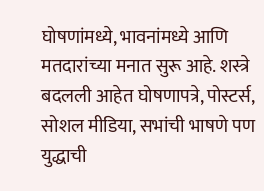घोषणांमध्ये, भावनांमध्ये आणि मतदारांच्या मनात सुरू आहे. शस्त्रे बदलली आहेत घोषणापत्रे, पोस्टर्स, सोशल मीडिया, सभांची भाषणे पण युद्धाची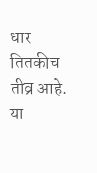धार तितकीच तीव्र आहे.
या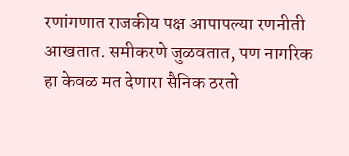रणांगणात राजकीय पक्ष आपापल्या रणनीती आखतात. समीकरणे जुळवतात, पण नागरिक हा केवळ मत देणारा सैनिक ठरतो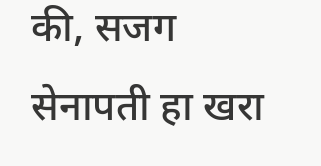की, सजग सेनापती हा खरा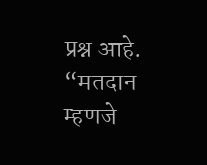प्रश्न आहे. “मतदान म्हणजे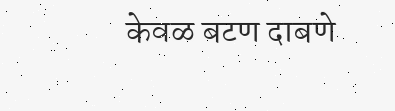केवळ बटण दाबणे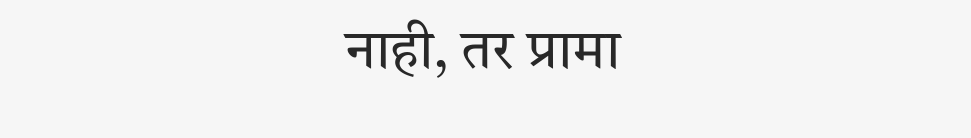नाही, तर प्रामा